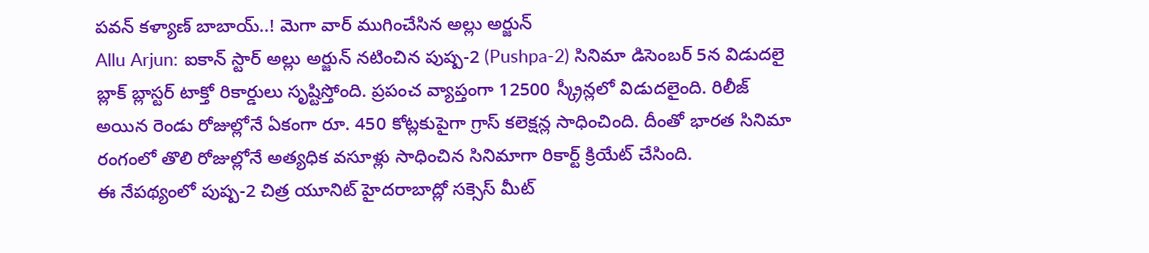పవన్ కళ్యాణ్ బాబాయ్..! మెగా వార్ ముగించేసిన అల్లు అర్జున్
Allu Arjun: ఐకాన్ స్టార్ అల్లు అర్జున్ నటించిన పుష్ప-2 (Pushpa-2) సినిమా డిసెంబర్ 5న విడుదలై బ్లాక్ బ్లాస్టర్ టాక్తో రికార్డులు సృష్టిస్తోంది. ప్రపంచ వ్యాప్తంగా 12500 స్క్రీన్లలో విడుదలైంది. రిలీజ్ అయిన రెండు రోజుల్లోనే ఏకంగా రూ. 450 కోట్లకుపైగా గ్రాస్ కలెక్షన్ల సాధించింది. దీంతో భారత సినిమా రంగంలో తొలి రోజుల్లోనే అత్యధిక వసూళ్లు సాధించిన సినిమాగా రికార్ట్ క్రియేట్ చేసింది.
ఈ నేపథ్యంలో పుష్ప-2 చిత్ర యూనిట్ హైదరాబాద్లో సక్సెస్ మీట్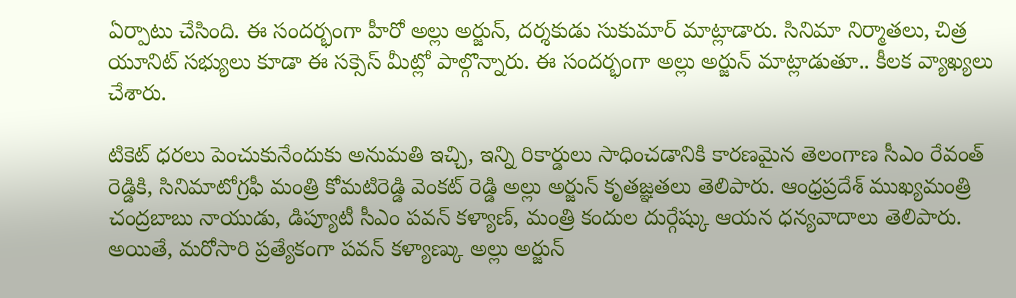ఏర్పాటు చేసింది. ఈ సందర్భంగా హీరో అల్లు అర్జున్, దర్శకుడు సుకుమార్ మాట్లాడారు. సినిమా నిర్మాతలు, చిత్ర యూనిట్ సభ్యులు కూడా ఈ సక్సెస్ మీట్లో పాల్గొన్నారు. ఈ సందర్భంగా అల్లు అర్జున్ మాట్లాడుతూ.. కీలక వ్యాఖ్యలు చేశారు.

టికెట్ ధరలు పెంచుకునేందుకు అనుమతి ఇచ్చి, ఇన్ని రికార్డులు సాధించడానికి కారణమైన తెలంగాణ సీఎం రేవంత్ రెడ్డికి, సినిమాటోగ్రఫీ మంత్రి కోమటిరెడ్డి వెంకట్ రెడ్డి అల్లు అర్జున్ కృతజ్ఞతలు తెలిపారు. ఆంధ్రప్రదేశ్ ముఖ్యమంత్రి చంద్రబాబు నాయుడు, డిప్యూటీ సీఎం పవన్ కళ్యాణ్, మంత్రి కందుల దుర్గేష్కు ఆయన ధన్యవాదాలు తెలిపారు.
అయితే, మరోసారి ప్రత్యేకంగా పవన్ కళ్యాణ్కు అల్లు అర్జున్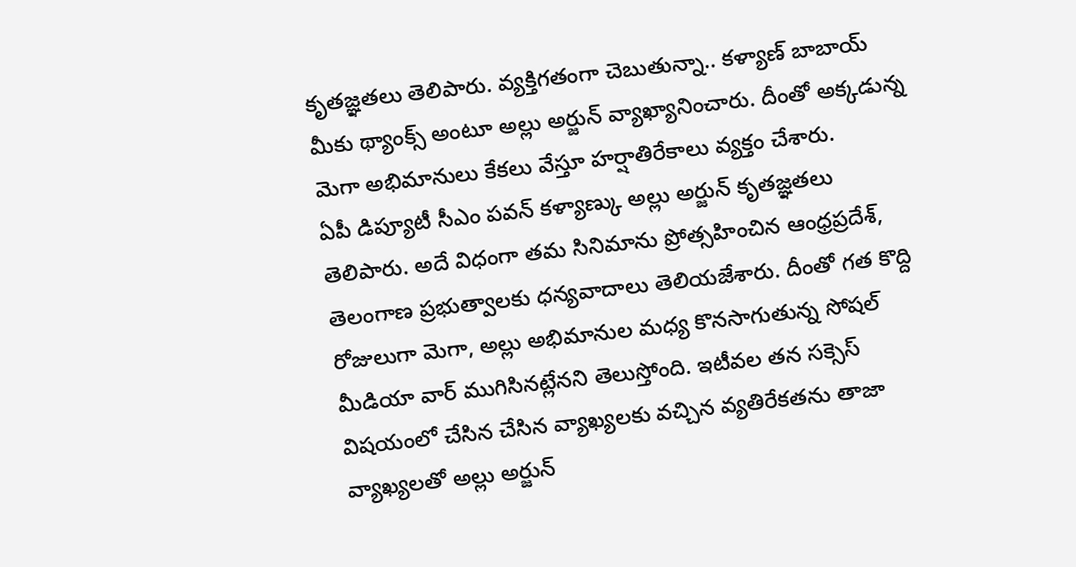కృతజ్ఞతలు తెలిపారు. వ్యక్తిగతంగా చెబుతున్నా.. కళ్యాణ్ బాబాయ్ మీకు థ్యాంక్స్ అంటూ అల్లు అర్జున్ వ్యాఖ్యానించారు. దీంతో అక్కడున్న మెగా అభిమానులు కేకలు వేస్తూ హర్షాతిరేకాలు వ్యక్తం చేశారు.
ఏపీ డిప్యూటీ సీఎం పవన్ కళ్యాణ్కు అల్లు అర్జున్ కృతజ్ఞతలు తెలిపారు. అదే విధంగా తమ సినిమాను ప్రోత్సహించిన ఆంధ్రప్రదేశ్, తెలంగాణ ప్రభుత్వాలకు ధన్యవాదాలు తెలియజేశారు. దీంతో గత కొద్ది రోజులుగా మెగా, అల్లు అభిమానుల మధ్య కొనసాగుతున్న సోషల్ మీడియా వార్ ముగిసినట్లేనని తెలుస్తోంది. ఇటీవల తన సక్సెస్ విషయంలో చేసిన చేసిన వ్యాఖ్యలకు వచ్చిన వ్యతిరేకతను తాజా వ్యాఖ్యలతో అల్లు అర్జున్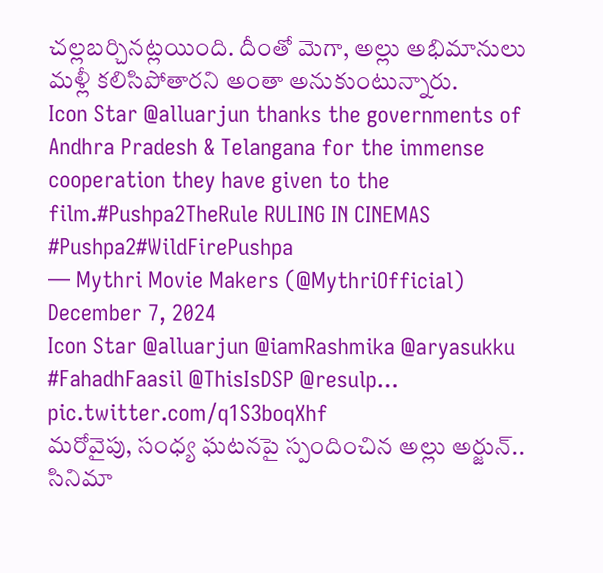చల్లబర్చినట్లయింది. దీంతో మెగా, అల్లు అభిమానులు మళ్లీ కలిసిపోతారని అంతా అనుకుంటున్నారు.
Icon Star @alluarjun thanks the governments of Andhra Pradesh & Telangana for the immense cooperation they have given to the film.#Pushpa2TheRule RULING IN CINEMAS #Pushpa2#WildFirePushpa
— Mythri Movie Makers (@MythriOfficial) December 7, 2024
Icon Star @alluarjun @iamRashmika @aryasukku #FahadhFaasil @ThisIsDSP @resulp… pic.twitter.com/q1S3boqXhf
మరోవైపు, సంధ్య ఘటనపై స్పందించిన అల్లు అర్జున్.. సినిమా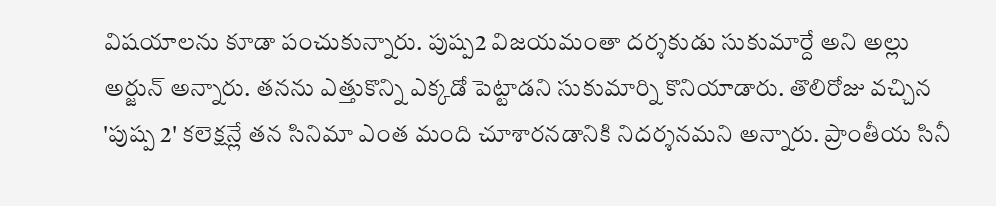విషయాలను కూడా పంచుకున్నారు. పుష్ప2 విజయమంతా దర్శకుడు సుకుమార్దే అని అల్లు అర్జున్ అన్నారు. తనను ఎత్తుకొన్ని ఎక్కడో పెట్టాడని సుకుమార్ని కొనియాడారు. తొలిరోజు వచ్చిన 'పుష్ప 2' కలెక్షన్లే తన సినిమా ఎంత మంది చూశారనడానికి నిదర్శనమని అన్నారు. ప్రాంతీయ సినీ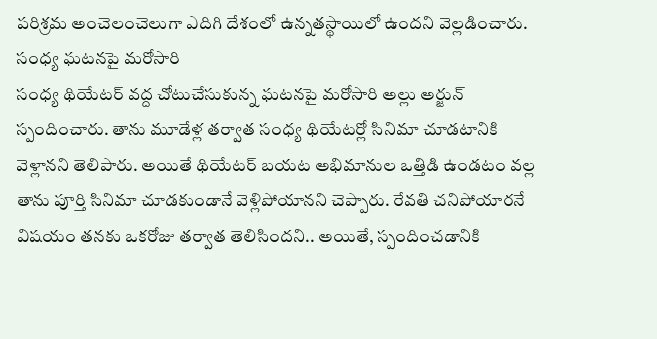పరిశ్రమ అంచెలంచెలుగా ఎదిగి దేశంలో ఉన్నతస్థాయిలో ఉందని వెల్లడించారు.
సంధ్య ఘటనపై మరోసారి
సంధ్య థియేటర్ వద్ద చోటుచేసుకున్న ఘటనపై మరోసారి అల్లు అర్జున్ స్పందించారు. తాను మూడేళ్ల తర్వాత సంధ్య థియేటర్లో సినిమా చూడటానికి వెళ్లానని తెలిపారు. అయితే థియేటర్ బయట అభిమానుల ఒత్తిడి ఉండటం వల్ల తాను పూర్తి సినిమా చూడకుండానే వెళ్లిపోయానని చెప్పారు. రేవతి చనిపోయారనే విషయం తనకు ఒకరోజు తర్వాత తెలిసిందని.. అయితే, స్పందించడానికి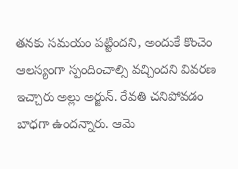తనకు సమయం పట్టిందని, అందుకే కొంచెం ఆలస్యంగా స్పందించాల్సి వచ్చిందని వివరణ ఇచ్చారు అల్లు అర్జున్. రేవతి చనిపోవడం బాధగా ఉందన్నారు. ఆమె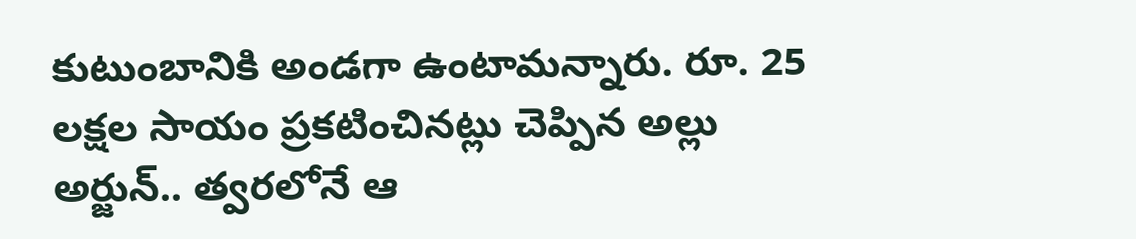కుటుంబానికి అండగా ఉంటామన్నారు. రూ. 25 లక్షల సాయం ప్రకటించినట్లు చెప్పిన అల్లు అర్జున్.. త్వరలోనే ఆ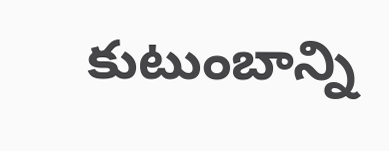కుటుంబాన్ని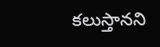కలుస్తానని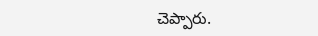చెప్పారు.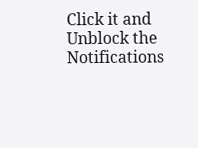Click it and Unblock the Notifications